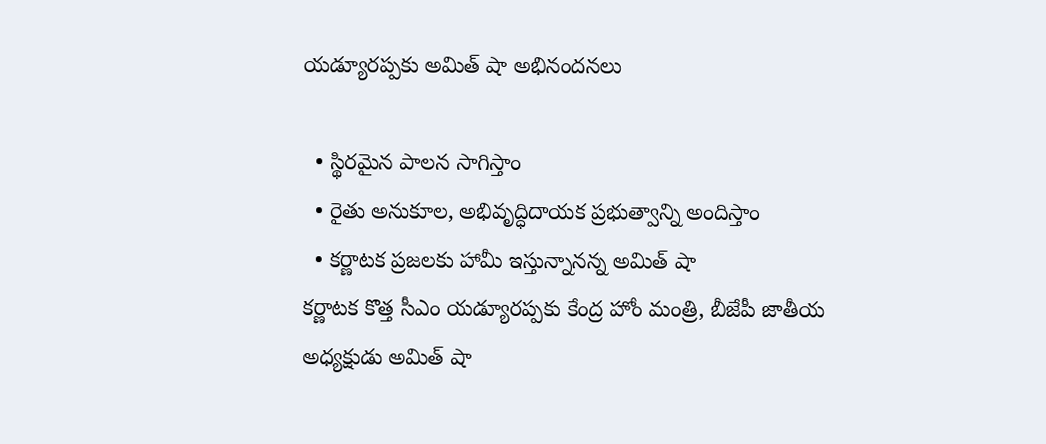యడ్యూరప్పకు అమిత్ షా అభినందనలు

  • స్థిరమైన పాలన సాగిస్తాం
  • రైతు అనుకూల, అభివృద్ధిదాయక ప్రభుత్వాన్ని అందిస్తాం
  • కర్ణాటక ప్రజలకు హామీ ఇస్తున్నానన్న అమిత్ షా
కర్ణాటక కొత్త సీఎం యడ్యూరప్పకు కేంద్ర హోం మంత్రి, బీజేపీ జాతీయ అధ్యక్షుడు అమిత్ షా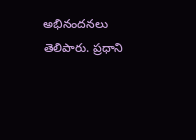అభినందనలు తెలిపారు. ప్రధాని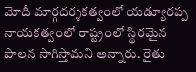మోదీ మార్గదర్శకత్వంలో యడ్యూరప్ప నాయకత్వంలో రాష్ట్రంలో స్థిరమైన పాలన సాగిస్తామని అన్నారు. రైతు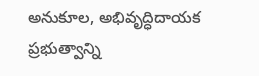అనుకూల, అభివృద్ధిదాయక ప్రభుత్వాన్ని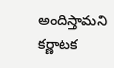అందిస్తామని కర్ణాటక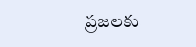ప్రజలకు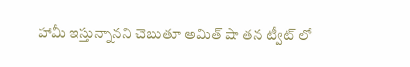హామీ ఇస్తున్నానని చెబుతూ అమిత్ షా తన ట్వీట్ లో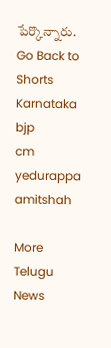పేర్కొన్నారు.
Go Back to Shorts
Karnataka
bjp
cm
yedurappa
amitshah

More Telugu News